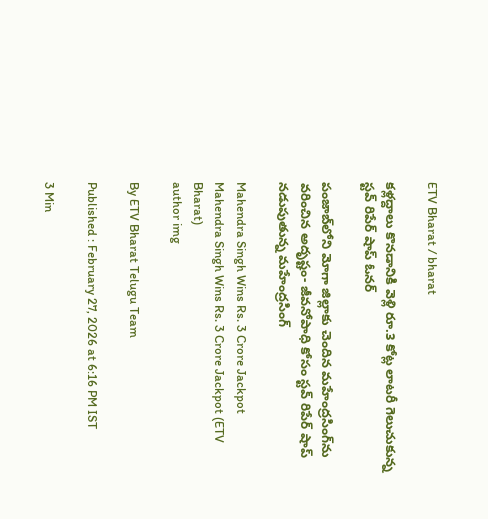ETV Bharat / bharat

కళ్లద్దాలు కొనడానికి వెళ్లి రూ.3 కోట్ల లాటరీ గెలుచుకున్న స్టవ్ రిపేర్ షాప్ ఓనర్

పంజాబ్‌లోని మోగా జిల్లాకు చెందిన మహేంద్రసింగ్‌ను వరించిన అదృష్టం- జీవనోపాధి కోసం స్టవ్ రిపేర్ షాప్ నడుపుతున్న మహేంద్రసింగ్

Mahendra Singh Wins Rs. 3 Crore Jackpot
Mahendra Singh Wins Rs. 3 Crore Jackpot (ETV Bharat)
author img

By ETV Bharat Telugu Team

Published : February 27, 2026 at 6:16 PM IST

3 Min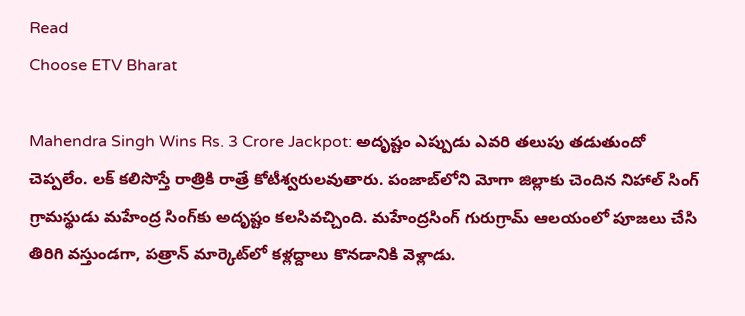Read
Choose ETV Bharat

Mahendra Singh Wins Rs. 3 Crore Jackpot: అదృష్టం ఎప్పుడు ఎవరి తలుపు తడుతుందో చెప్పలేం. లక్‌ కలిసొస్తే రాత్రికి రాత్రే కోటీశ్వరులవుతారు. పంజాబ్‌లోని మోగా జిల్లాకు చెందిన నిహాల్ సింగ్ గ్రామస్థుడు మహేంద్ర సింగ్‌కు అదృష్టం కలసివచ్చింది. మహేంద్రసింగ్‌ గురుగ్రామ్‌ ఆలయంలో పూజలు చేసి తిరిగి వస్తుండగా, పత్రాన్ మార్కెట్‌లో కళ్లద్దాలు కొనడానికి వెళ్లాడు.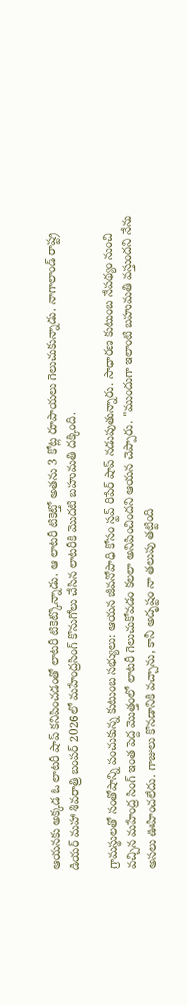ఆయనకు అక్కడ ఓ లాటరీ షాప్ కనిపించడంతో లాటరీ టికెట్కొన్నాడు. ఆ లాటరీ టికెట్తో అతను 3 కోట్ల రూపాయలు గెలుచుకున్నాడు. నాగాలాండ్ రాష్ట్ర డియర్ మహా శివరాత్రి బంపర్ 2026లో మహేంద్రసింగ్ కొనుగోలు చేసిన లాటరీకి మొదటి బహుమతి దక్కింది.

గ్రామస్థులతో సంతోషాన్ని పంచుకున్న కుటుంబ సభ్యులు: ఆయన జీవనోపాధి కోసం స్టవ్ రిపేర్ షాప్ నడుపుతున్నారు. సాధారణ కుటుంబ నేపథ్యం నుంచి వచ్చిన మహేంద్ర సింగ్ ఇంత పెద్ద మొత్తంలో లాటరీ గెలుచుకోవడం కలలా అనిపించిందని ఆయన చెప్పారు. "ముందుగా ఇలాంటి బహుమతి వస్తుందని నేను అసలు ఊహించలేదు. గాజులు కొనడానికి వచ్చాను, కానీ అదృష్టం నా తలుపు తట్టింది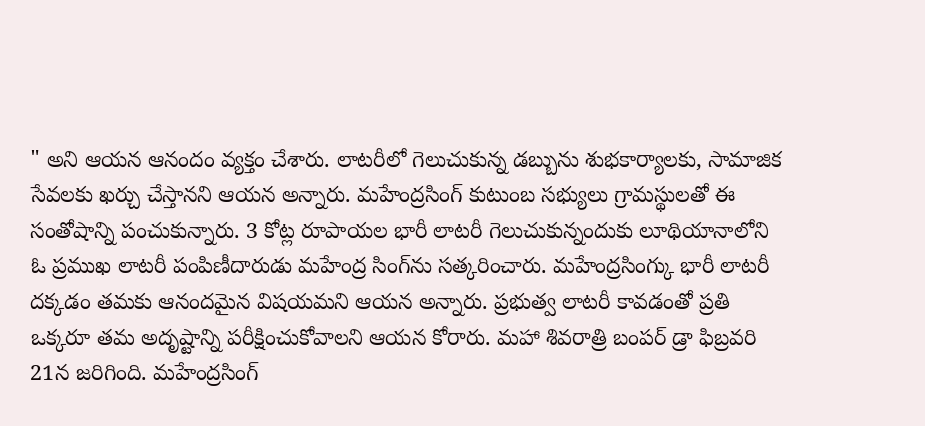" అని ఆయన ఆనందం వ్యక్తం చేశారు. లాటరీలో గెలుచుకున్న డబ్బును శుభకార్యాలకు, సామాజిక సేవలకు ఖర్చు చేస్తానని ఆయన అన్నారు. మహేంద్రసింగ్ కుటుంబ సభ్యులు గ్రామస్థులతో ఈ సంతోషాన్ని పంచుకున్నారు. 3 కోట్ల రూపాయల భారీ లాటరీ గెలుచుకున్నందుకు లూథియానాలోని ఓ ప్రముఖ లాటరీ పంపిణీదారుడు మహేంద్ర సింగ్‌ను సత్కరించారు. మహేంద్రసింగ్కు భారీ లాటరీ దక్కడం తమకు ఆనందమైన విషయమని ఆయన అన్నారు. ప్రభుత్వ లాటరీ కావడంతో ప్రతి ఒక్కరూ తమ అదృష్టాన్ని పరీక్షించుకోవాలని ఆయన కోరారు. మహా శివరాత్రి బంపర్ డ్రా ఫిబ్రవరి 21న జరిగింది. మహేంద్రసింగ్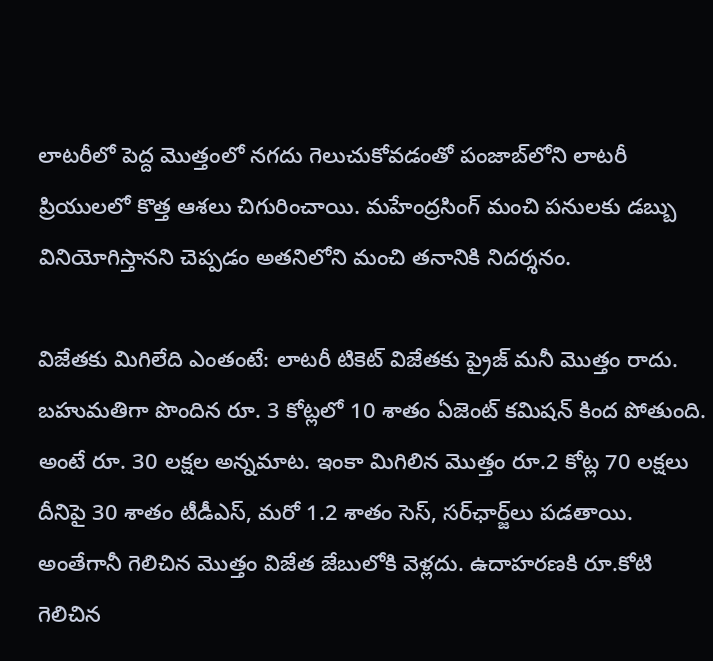లాటరీలో పెద్ద మొత్తంలో నగదు గెలుచుకోవడంతో పంజాబ్‌లోని లాటరీ ప్రియులలో కొత్త ఆశలు చిగురించాయి. మహేంద్రసింగ్‌ మంచి పనులకు డబ్బు వినియోగిస్తానని చెప్పడం అతనిలోని మంచి తనానికి నిదర్శనం.

విజేతకు మిగిలేది ఎంతంటే: లాటరీ టికెట్ ‌విజేతకు ప్రైజ్ మనీ మొత్తం రాదు. బహుమతిగా పొందిన రూ. 3 కోట్లలో 10 శాతం ఏజెంట్ కమిషన్ కింద పోతుంది. అంటే రూ. 30 లక్షల అన్నమాట. ఇంకా మిగిలిన మొత్తం రూ.2 కోట్ల 70 లక్షలు దీనిపై 30 శాతం టీడీఎస్, మరో 1.2 శాతం సెస్‌, సర్‌ఛార్జ్‌లు పడతాయి. అంతేగానీ గెలిచిన మొత్తం విజేత జేబులోకి వెళ్లదు. ఉదాహరణకి రూ.కోటి గెలిచిన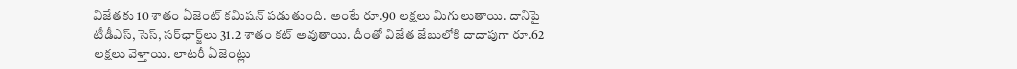విజేతకు 10 శాతం ఏజెంట్ కమిషన్ పడుతుంది. అంటే రూ.90 లక్షలు మిగులుతాయి. దానిపై టీడీఎస్, సెస్, సర్‌ఛార్జ్‌లు 31.2 శాతం కట్ అవుతాయి. దీంతో విజేత జేబులోకి దాదాపుగా రూ.62 లక్షలు వెళ్తాయి. లాటరీ ఏజెంట్లు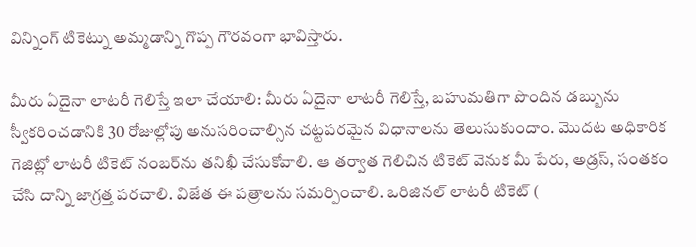విన్నింగ్ టికెట్ను అమ్మడాన్ని గొప్ప గౌరవంగా భావిస్తారు.

మీరు ఏదైనా లాటరీ గెలిస్తే ఇలా చేయాలి: మీరు ఏదైనా లాటరీ గెలిస్తే, బహుమతిగా పొందిన డబ్బును స్వీకరించడానికి 30 రోజుల్లోపు అనుసరించాల్సిన చట్టపరమైన విధానాలను తెలుసుకుందాం. మొదట అధికారిక గెజిట్లో లాటరీ టికెట్ నంబర్‌ను తనిఖీ చేసుకోవాలి. ఆ తర్వాత గెలిచిన టికెట్ వెనుక మీ పేరు, అడ్రస్, సంతకం చేసి దాన్ని జాగ్రత్త పరచాలి. విజేత ఈ పత్రాలను సమర్పించాలి. ఒరిజినల్ లాటరీ టికెట్ (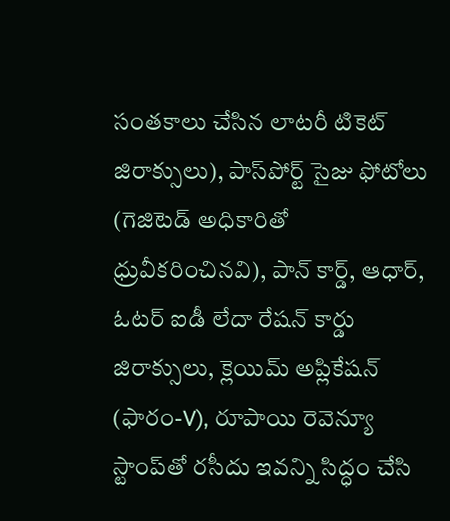సంతకాలు చేసిన లాటరీ టికెట్ జిరాక్సులు), పాస్‌పోర్ట్ సైజు ఫోటోలు (గెజిటెడ్ అధికారితో ధ్రువీకరించినవి), పాన్ కార్డ్, ఆధార్, ఓటర్ ఐడీ లేదా రేషన్ కార్డు జిరాక్సులు, క్లెయిమ్ అప్లికేషన్ (ఫారం-V), రూపాయి రెవెన్యూ స్టాంప్‌తో రసీదు ఇవన్ని సిద్ధం చేసి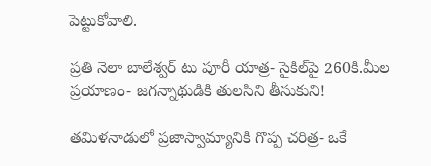పెట్టుకోవాలి.

ప్రతి నెలా బాలేశ్వర్ టు పూరీ యాత్ర- సైకిల్‌పై 260కి.మీల ప్రయాణం- జగన్నాథుడికి తులసిని తీసుకుని!

తమిళనాడులో ప్రజాస్వామ్యానికి గొప్ప చరిత్ర- ఒకే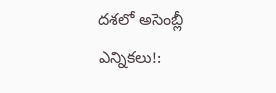దశలో అసెంబ్లీ ఎన్నికలు!: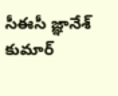సీఈసీ జ్ఞానేశ్ కుమార్